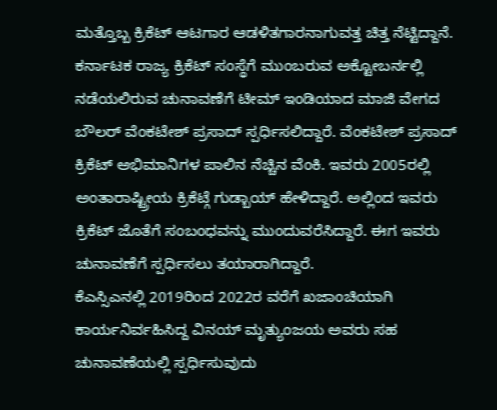ಮತ್ತೊಬ್ಬ ಕ್ರಿಕೆಟ್ ಆಟಗಾರ ಆಡಳಿತಗಾರನಾಗುವತ್ತ ಚಿತ್ತ ನೆಟ್ಟಿದ್ದಾನೆ. ಕರ್ನಾಟಕ ರಾಜ್ಯ ಕ್ರಿಕೆಟ್ ಸಂಸ್ಥೆಗೆ ಮುಂಬರುವ ಅಕ್ಟೋಬರ್ನಲ್ಲಿ ನಡೆಯಲಿರುವ ಚುನಾವಣೆಗೆ ಟೀಮ್ ಇಂಡಿಯಾದ ಮಾಜಿ ವೇಗದ ಬೌಲರ್ ವೆಂಕಟೇಶ್ ಪ್ರಸಾದ್ ಸ್ಪರ್ಧಿಸಲಿದ್ದಾರೆ. ವೆಂಕಟೇಶ್ ಪ್ರಸಾದ್ ಕ್ರಿಕೆಟ್ ಅಭಿಮಾನಿಗಳ ಪಾಲಿನ ನೆಚ್ಚಿನ ವೆಂಕಿ. ಇವರು 2005ರಲ್ಲಿ ಅಂತಾರಾಷ್ಟ್ರೀಯ ಕ್ರಿಕೆಟ್ಗೆ ಗುಡ್ಬಾಯ್ ಹೇಳಿದ್ದಾರೆ. ಅಲ್ಲಿಂದ ಇವರು ಕ್ರಿಕೆಟ್ ಜೊತೆಗೆ ಸಂಬಂಧವನ್ನು ಮುಂದುವರೆಸಿದ್ದಾರೆ. ಈಗ ಇವರು ಚುನಾವಣೆಗೆ ಸ್ಪರ್ಧಿಸಲು ತಯಾರಾಗಿದ್ದಾರೆ.
ಕೆಎಸ್ಸಿಎನಲ್ಲಿ 2019ರಿಂದ 2022ರ ವರೆಗೆ ಖಜಾಂಚಿಯಾಗಿ ಕಾರ್ಯನಿರ್ವಹಿಸಿದ್ದ ವಿನಯ್ ಮೃತ್ಯುಂಜಯ ಅವರು ಸಹ ಚುನಾವಣೆಯಲ್ಲಿ ಸ್ಪರ್ಧಿಸುವುದು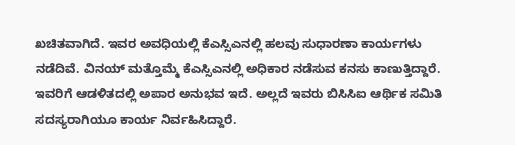ಖಚಿತವಾಗಿದೆ. ಇವರ ಅವಧಿಯಲ್ಲಿ ಕೆಎಸ್ಸಿಎನಲ್ಲಿ ಹಲವು ಸುಧಾರಣಾ ಕಾರ್ಯಗಳು ನಡೆದಿವೆ. ವಿನಯ್ ಮತ್ತೊಮ್ಮೆ ಕೆಎಸ್ಸಿಎನಲ್ಲಿ ಅಧಿಕಾರ ನಡೆಸುವ ಕನಸು ಕಾಣುತ್ತಿದ್ದಾರೆ. ಇವರಿಗೆ ಆಡಳಿತದಲ್ಲಿ ಅಪಾರ ಅನುಭವ ಇದೆ. ಅಲ್ಲದೆ ಇವರು ಬಿಸಿಸಿಐ ಆರ್ಥಿಕ ಸಮಿತಿ ಸದಸ್ಯರಾಗಿಯೂ ಕಾರ್ಯ ನಿರ್ವಹಿಸಿದ್ದಾರೆ.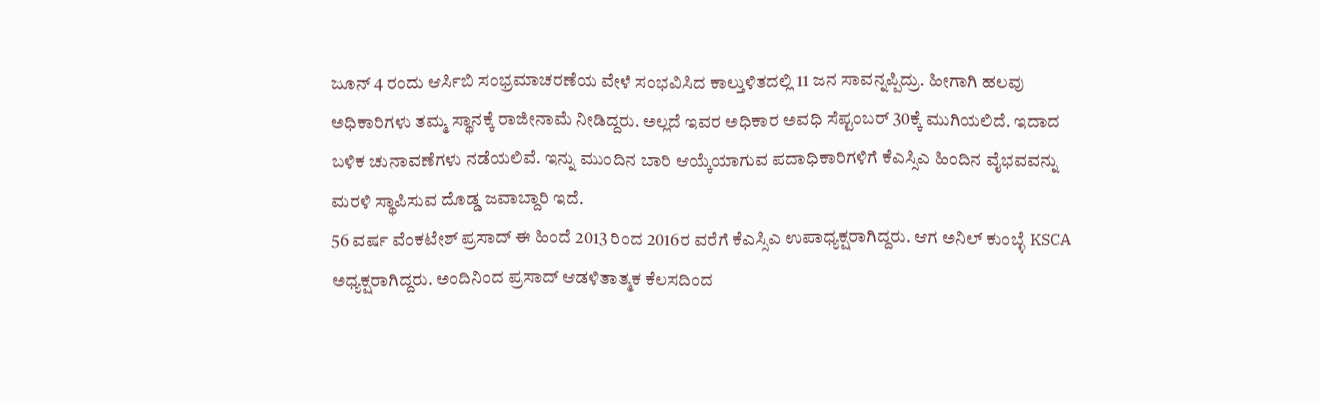ಜೂನ್ 4 ರಂದು ಆರ್ಸಿಬಿ ಸಂಭ್ರಮಾಚರಣೆಯ ವೇಳೆ ಸಂಭವಿಸಿದ ಕಾಲ್ತುಳಿತದಲ್ಲಿ 11 ಜನ ಸಾವನ್ನಪ್ಪಿದ್ರು. ಹೀಗಾಗಿ ಹಲವು ಅಧಿಕಾರಿಗಳು ತಮ್ಮ ಸ್ಥಾನಕ್ಕೆ ರಾಜೀನಾಮೆ ನೀಡಿದ್ದರು. ಅಲ್ಲದೆ ಇವರ ಅಧಿಕಾರ ಅವಧಿ ಸೆಪ್ಟಂಬರ್ 30ಕ್ಕೆ ಮುಗಿಯಲಿದೆ. ಇದಾದ ಬಳಿಕ ಚುನಾವಣೆಗಳು ನಡೆಯಲಿವೆ. ಇನ್ನು ಮುಂದಿನ ಬಾರಿ ಆಯ್ಕೆಯಾಗುವ ಪದಾಧಿಕಾರಿಗಳಿಗೆ ಕೆಎಸ್ಸಿಎ ಹಿಂದಿನ ವೈಭವವನ್ನು ಮರಳಿ ಸ್ಥಾಪಿಸುವ ದೊಡ್ಡ ಜವಾಬ್ದಾರಿ ಇದೆ.
56 ವರ್ಷ ವೆಂಕಟೇಶ್ ಪ್ರಸಾದ್ ಈ ಹಿಂದೆ 2013 ರಿಂದ 2016ರ ವರೆಗೆ ಕೆಎಸ್ಸಿಎ ಉಪಾಧ್ಯಕ್ಷರಾಗಿದ್ದರು. ಆಗ ಅನಿಲ್ ಕುಂಬ್ಳೆ KSCA ಅಧ್ಯಕ್ಷರಾಗಿದ್ದರು. ಅಂದಿನಿಂದ ಪ್ರಸಾದ್ ಆಡಳಿತಾತ್ಮಕ ಕೆಲಸದಿಂದ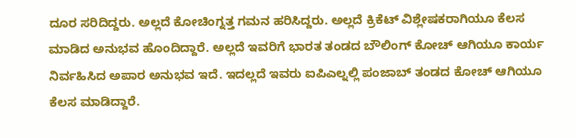ದೂರ ಸರಿದಿದ್ದರು. ಅಲ್ಲದೆ ಕೋಚಿಂಗ್ನತ್ತ ಗಮನ ಹರಿಸಿದ್ದರು. ಅಲ್ಲದೆ ಕ್ರಿಕೆಟ್ ವಿಶ್ಲೇಷಕರಾಗಿಯೂ ಕೆಲಸ ಮಾಡಿದ ಅನುಭವ ಹೊಂದಿದ್ದಾರೆ. ಅಲ್ಲದೆ ಇವರಿಗೆ ಭಾರತ ತಂಡದ ಬೌಲಿಂಗ್ ಕೋಚ್ ಆಗಿಯೂ ಕಾರ್ಯ ನಿರ್ವಹಿಸಿದ ಅಪಾರ ಅನುಭವ ಇದೆ. ಇದಲ್ಲದೆ ಇವರು ಐಪಿಎಲ್ನಲ್ಲಿ ಪಂಜಾಬ್ ತಂಡದ ಕೋಚ್ ಆಗಿಯೂ ಕೆಲಸ ಮಾಡಿದ್ದಾರೆ.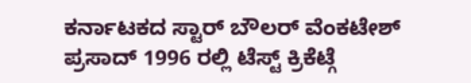ಕರ್ನಾಟಕದ ಸ್ಟಾರ್ ಬೌಲರ್ ವೆಂಕಟೇಶ್ ಪ್ರಸಾದ್ 1996 ರಲ್ಲಿ ಟೆಸ್ಟ್ ಕ್ರಿಕೆಟ್ಗೆ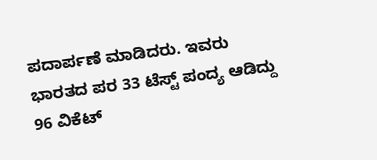ಪದಾರ್ಪಣೆ ಮಾಡಿದರು. ಇವರು ಭಾರತದ ಪರ 33 ಟೆಸ್ಟ್ ಪಂದ್ಯ ಆಡಿದ್ದು 96 ವಿಕೆಟ್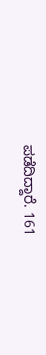ಪಡೆದಿದ್ದಾರೆ. 161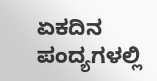ಏಕದಿನ ಪಂದ್ಯಗಳಲ್ಲಿ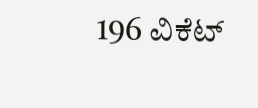196 ವಿಕೆಟ್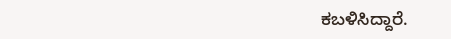ಕಬಳಿಸಿದ್ದಾರೆ.